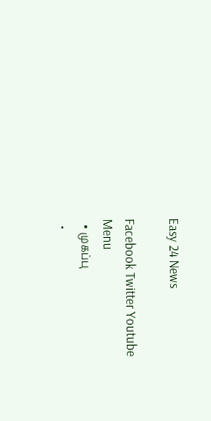Easy 24 News

Facebook Twitter Youtube
Menu
  • முகப்பு
  •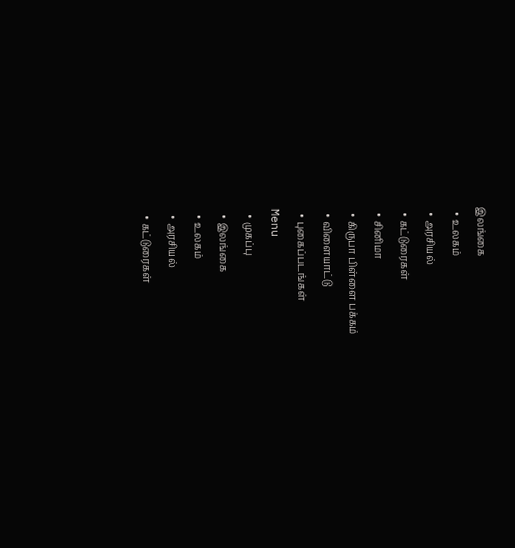இலங்கை
  • உலகம்
  • அரசியல்
  • கட்டுரைகள்
  • சினிமா
  • கிருபா பிள்ளை பக்கம்
  • விளையாட்டு
  • புகைப்படங்கள்
Menu
  • முகப்பு
  • இலங்கை
  • உலகம்
  • அரசியல்
  • கட்டுரைகள்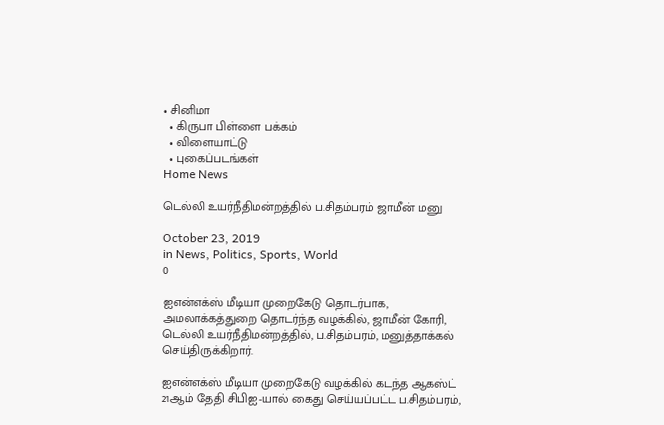• சினிமா
  • கிருபா பிள்ளை பக்கம்
  • விளையாட்டு
  • புகைப்படங்கள்
Home News

டெல்லி உயர்நீதிமன்றத்தில் ப.சிதம்பரம் ஜாமீன் மனு

October 23, 2019
in News, Politics, Sports, World
0

ஐஎன்எக்ஸ் மீடியா முறைகேடு தொடர்பாக, அமலாக்கத்துறை தொடர்ந்த வழக்கில், ஜாமீன் கோரி, டெல்லி உயர்நீதிமன்றத்தில், ப.சிதம்பரம், மனுத்தாக்கல் செய்திருக்கிறார்.

ஐஎன்எக்ஸ் மீடியா முறைகேடு வழக்கில் கடந்த ஆகஸ்ட் 21ஆம் தேதி சிபிஐ-யால் கைது செய்யப்பட்ட ப.சிதம்பரம்,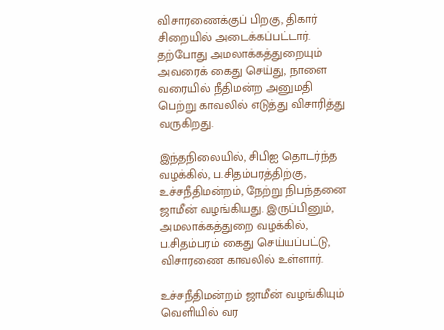விசாரணைக்குப் பிறகு, திகார் சிறையில் அடைக்கப்பட்டார். தற்போது அமலாக்கத்துறையும் அவரைக் கைது செய்து, நாளை வரையில் நீதிமன்ற அனுமதி பெற்று காவலில் எடுத்து விசாரித்து வருகிறது.

இந்தநிலையில், சிபிஐ தொடர்ந்த வழக்கில், ப.சிதம்பரத்திற்கு, உச்சநீதிமன்றம், நேற்று நிபந்தனை ஜாமீன் வழங்கியது. இருப்பினும், அமலாக்கத்துறை வழக்கில், ப.சிதம்பரம் கைது செய்யப்பட்டு, விசாரணை காவலில் உள்ளார்.

உச்சநீதிமன்றம் ஜாமீன் வழங்கியும் வெளியில் வர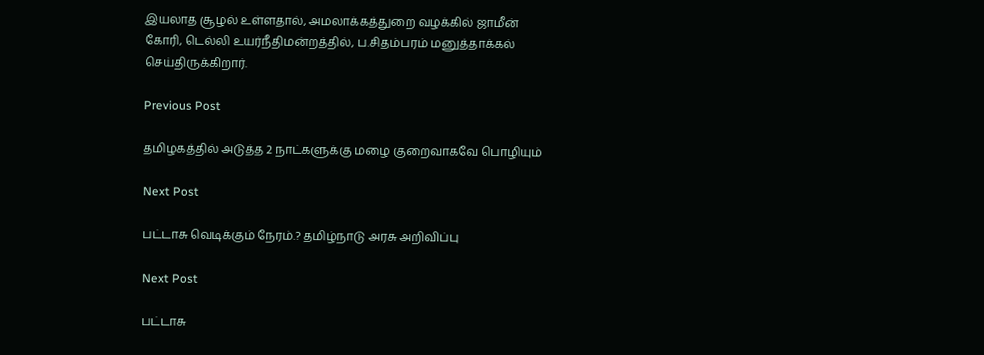இயலாத சூழல் உள்ளதால், அமலாக்கத்துறை வழக்கில் ஜாமீன் கோரி, டெல்லி உயர்நீதிமன்றத்தில், ப.சிதம்பரம் மனுத்தாக்கல் செய்திருக்கிறார்.

Previous Post

தமிழகத்தில் அடுத்த 2 நாட்களுக்கு மழை குறைவாகவே பொழியும்

Next Post

பட்டாசு வெடிக்கும் நேரம்.? தமிழ்நாடு அரசு அறிவிப்பு

Next Post

பட்டாசு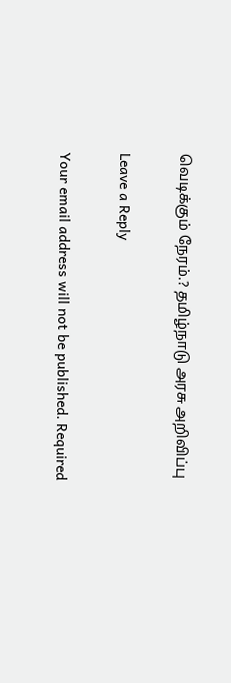வெடிக்கும் நேரம்.? தமிழ்நாடு அரசு அறிவிப்பு

Leave a Reply

Your email address will not be published. Required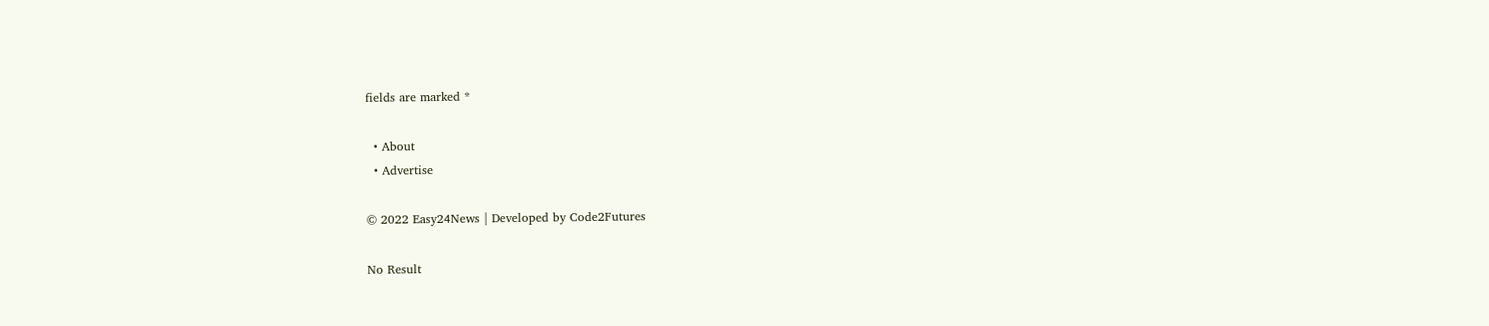fields are marked *

  • About
  • Advertise

© 2022 Easy24News | Developed by Code2Futures

No Result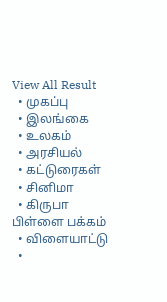View All Result
  • முகப்பு
  • இலங்கை
  • உலகம்
  • அரசியல்
  • கட்டுரைகள்
  • சினிமா
  • கிருபா பிள்ளை பக்கம்
  • விளையாட்டு
  •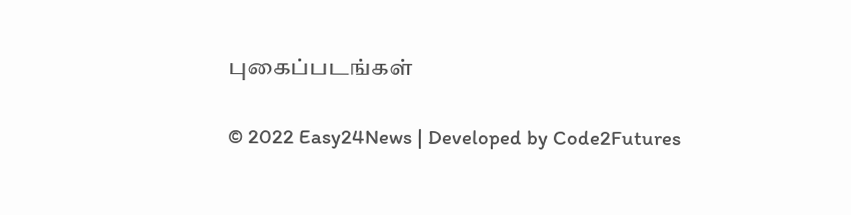புகைப்படங்கள்

© 2022 Easy24News | Developed by Code2Futures